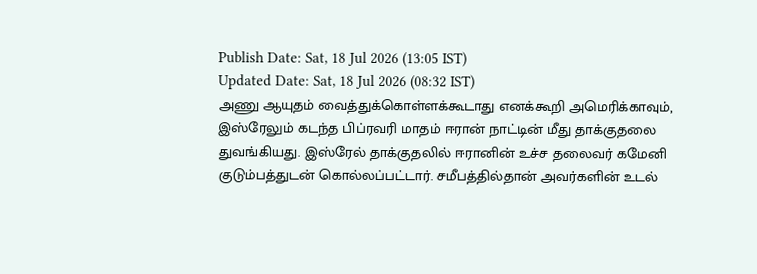Publish Date: Sat, 18 Jul 2026 (13:05 IST)
Updated Date: Sat, 18 Jul 2026 (08:32 IST)
அணு ஆயுதம் வைத்துக்கொள்ளக்கூடாது எனக்கூறி அமெரிக்காவும், இஸ்ரேலும் கடந்த பிப்ரவரி மாதம் ஈரான் நாட்டின் மீது தாக்குதலை துவங்கியது. இஸ்ரேல் தாக்குதலில் ஈரானின் உச்ச தலைவர் கமேனி குடும்பத்துடன் கொல்லப்பட்டார். சமீபத்தில்தான் அவர்களின் உடல்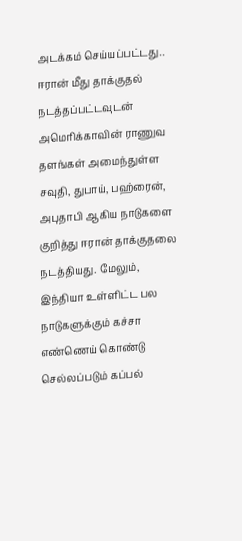அடக்கம் செய்யப்பட்டது..
ஈரான் மீது தாக்குதல் நடத்தப்பட்டவுடன் அமெரிக்காவின் ராணுவ தளங்கள் அமைந்துள்ள சவுதி, துபாய், பஹ்ரைன், அபுதாபி ஆகிய நாடுகளை குறித்து ஈரான் தாக்குதலை நடத்தியது. மேலும், இந்தியா உள்ளிட்ட பல நாடுகளுக்கும் கச்சா எண்ணெய் கொண்டு செல்லப்படும் கப்பல்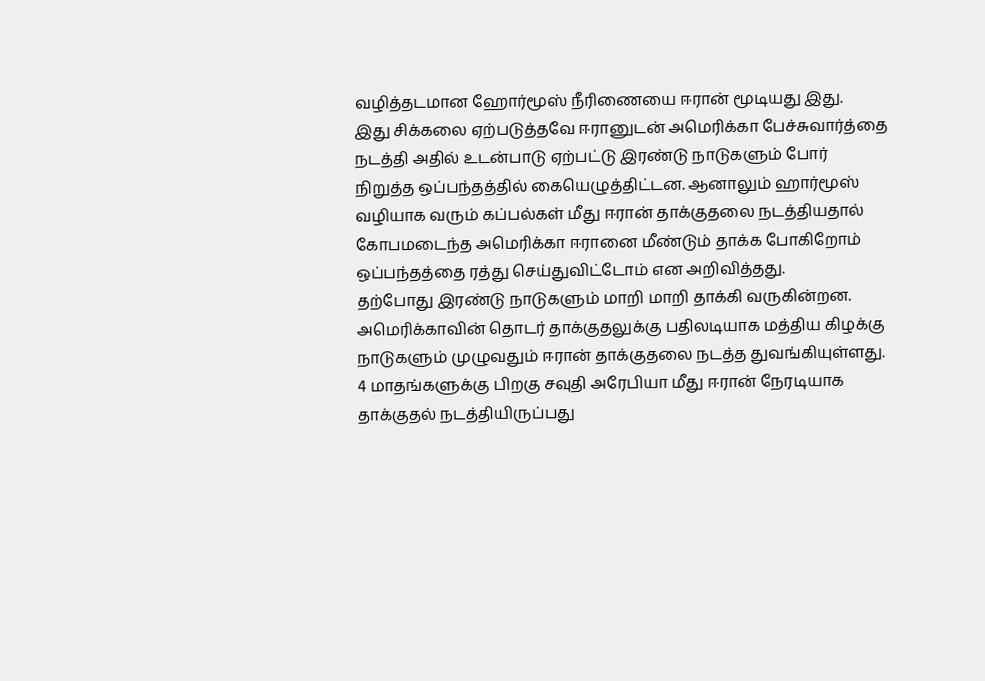வழித்தடமான ஹோர்மூஸ் நீரிணையை ஈரான் மூடியது இது.
இது சிக்கலை ஏற்படுத்தவே ஈரானுடன் அமெரிக்கா பேச்சுவார்த்தை நடத்தி அதில் உடன்பாடு ஏற்பட்டு இரண்டு நாடுகளும் போர் நிறுத்த ஒப்பந்தத்தில் கையெழுத்திட்டன. ஆனாலும் ஹார்மூஸ் வழியாக வரும் கப்பல்கள் மீது ஈரான் தாக்குதலை நடத்தியதால் கோபமடைந்த அமெரிக்கா ஈரானை மீண்டும் தாக்க போகிறோம் ஒப்பந்தத்தை ரத்து செய்துவிட்டோம் என அறிவித்தது.
தற்போது இரண்டு நாடுகளும் மாறி மாறி தாக்கி வருகின்றன. அமெரிக்காவின் தொடர் தாக்குதலுக்கு பதிலடியாக மத்திய கிழக்கு நாடுகளும் முழுவதும் ஈரான் தாக்குதலை நடத்த துவங்கியுள்ளது. 4 மாதங்களுக்கு பிறகு சவுதி அரேபியா மீது ஈரான் நேரடியாக தாக்குதல் நடத்தியிருப்பது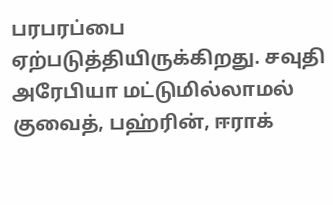பரபரப்பை ஏற்படுத்தியிருக்கிறது. சவுதி அரேபியா மட்டுமில்லாமல் குவைத், பஹ்ரின், ஈராக்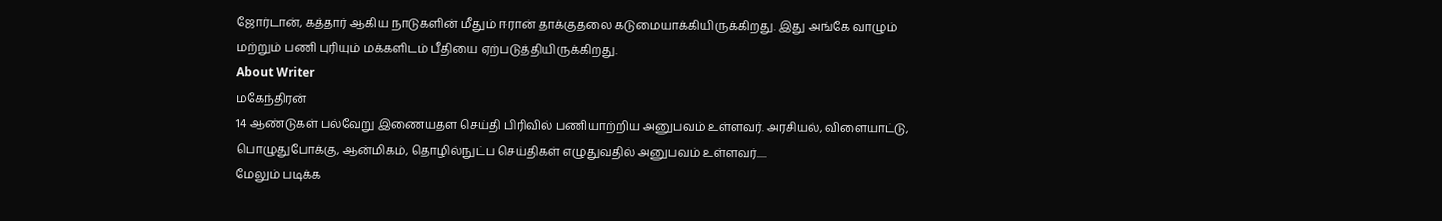ஜோர்டான், கத்தார் ஆகிய நாடுகளின் மீதும் ஈரான் தாக்குதலை கடுமையாக்கியிருக்கிறது. இது அங்கே வாழும் மற்றும் பணி புரியும் மக்களிடம் பீதியை ஏற்படுத்தியிருக்கிறது.
About Writer
மகேந்திரன்
14 ஆண்டுகள் பல்வேறு இணையதள செய்தி பிரிவில் பணியாற்றிய அனுபவம் உள்ளவர். அரசியல், விளையாட்டு, பொழுதுபோக்கு, ஆன்மிகம், தொழில்நுட்ப செய்திகள் எழுதுவதில் அனுபவம் உள்ளவர்.....
மேலும் படிக்க